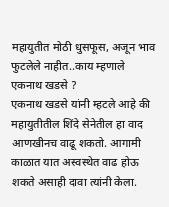महायुतीत मोठी धुसफूस, अजून भाव फुटलेले नाहीत..काय म्हणाले एकनाथ खडसे ?
एकनाथ खडसे यांनी म्हटले आहे की महायुतीतील शिंदे सेनेतील हा वाद आणखीनच वाढू शकतो. आगामी काळात यात अस्वस्थेत वाढ होऊ शकते असाही दावा त्यांनी केला.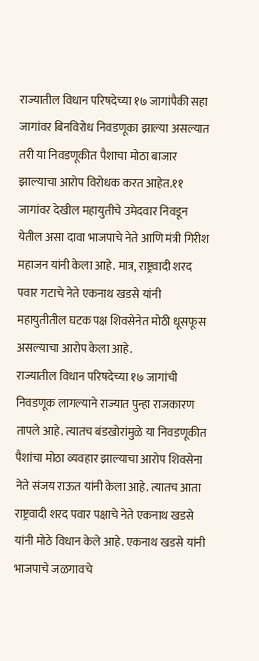राज्यातील विधान परिषदेच्या १७ जागांपैकी सहा जागांवर बिनविरोध निवडणूका झाल्या असल्यात तरी या निवडणूकीत पैशाचा मोठा बाजार झाल्याचा आरोप विरोधक करत आहेत.११ जागांवर देखील महायुतीचे उमेदवार निवडून येतील असा दावा भाजपाचे नेते आणि मंत्री गिरीश महाजन यांनी केला आहे. मात्र, राष्ट्रवादी शरद पवार गटाचे नेते एकनाथ खडसे यांनी महायुतीतील घटक पक्ष शिवसेनेत मोठी धूसफूस असल्याचा आरोप केला आहे.
राज्यातील विधान परिषदेच्या १७ जागांची निवडणूक लागल्याने राज्यात पुन्हा राजकारण तापले आहे. त्यातच बंडखोरांमुळे या निवडणूकीत पैशांचा मोठा व्यवहार झाल्याचा आरोप शिवसेना नेते संजय राऊत यांनी केला आहे. त्यातच आता राष्ट्रवादी शरद पवार पक्षाचे नेते एकनाथ खडसे यांनी मोठे विधान केले आहे. एकनाथ खडसे यांनी भाजपाचे जळगावचे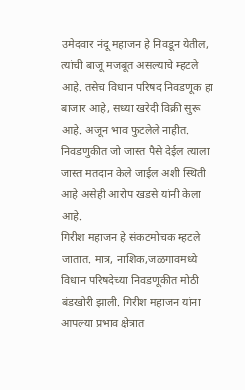उमेदवार नंदू महाजन हे निवडून येतील, त्यांची बाजू मजबूत असल्याचे म्हटले आहे. तसेच विधान परिषद निवडणूक हा बाजार आहे, सध्या खरेदी विक्री सुरू आहे. अजून भाव फुटलेले नाहीत. निवडणुकीत जो जास्त पैसे देईल त्याला जास्त मतदान केले जाईल अशी स्थिती आहे असेही आरोप खडसे यांनी केला आहे.
गिरीश महाजन हे संकटमोचक म्हटले जातात. मात्र, नाशिक,जळगावमध्ये विधान परिषदेच्या निवडणूकीत मोठी बंडखोरी झाली. गिरीश महाजन यांना आपल्या प्रभाव क्षेत्रात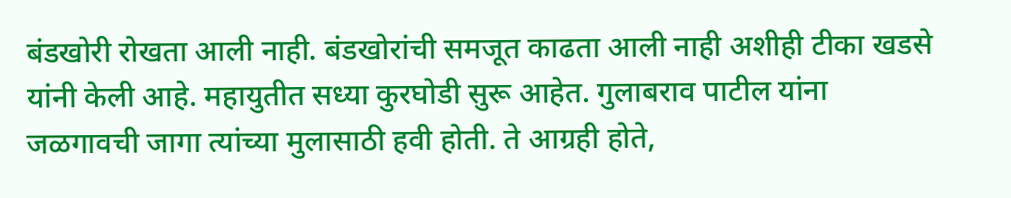बंडखोरी रोखता आली नाही. बंडखोरांची समजूत काढता आली नाही अशीही टीका खडसे यांनी केली आहे. महायुतीत सध्या कुरघोडी सुरू आहेत. गुलाबराव पाटील यांना जळगावची जागा त्यांच्या मुलासाठी हवी होती. ते आग्रही होते,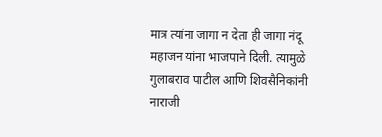मात्र त्यांना जागा न देता ही जागा नंदू महाजन यांना भाजपाने दिली. त्यामुळे गुलाबराव पाटील आणि शिवसैनिकांनी नाराजी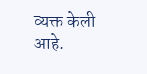व्यक्त केली आहे.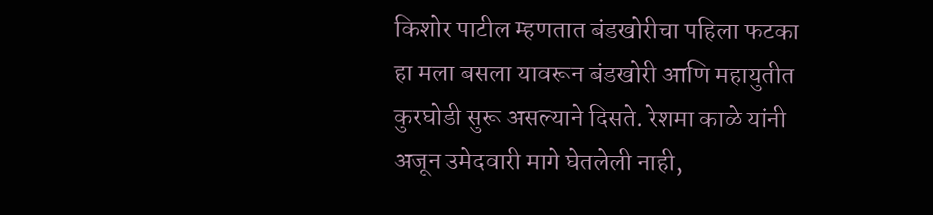किशोर पाटील म्हणतात बंडखोरीचा पहिला फटका हा मला बसला यावरून बंडखोरी आणि महायुतीत कुरघोडी सुरू असल्याने दिसते. रेशमा काळे यांनी अजून उमेदवारी मागे घेतलेली नाही,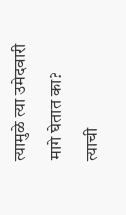त्यामुळे त्या उमेदवारी मागे घेतात का? त्याची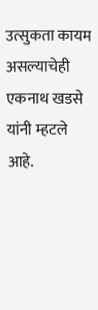उत्सुकता कायम असल्याचेही एकनाथ खडसे यांनी म्हटले आहे.